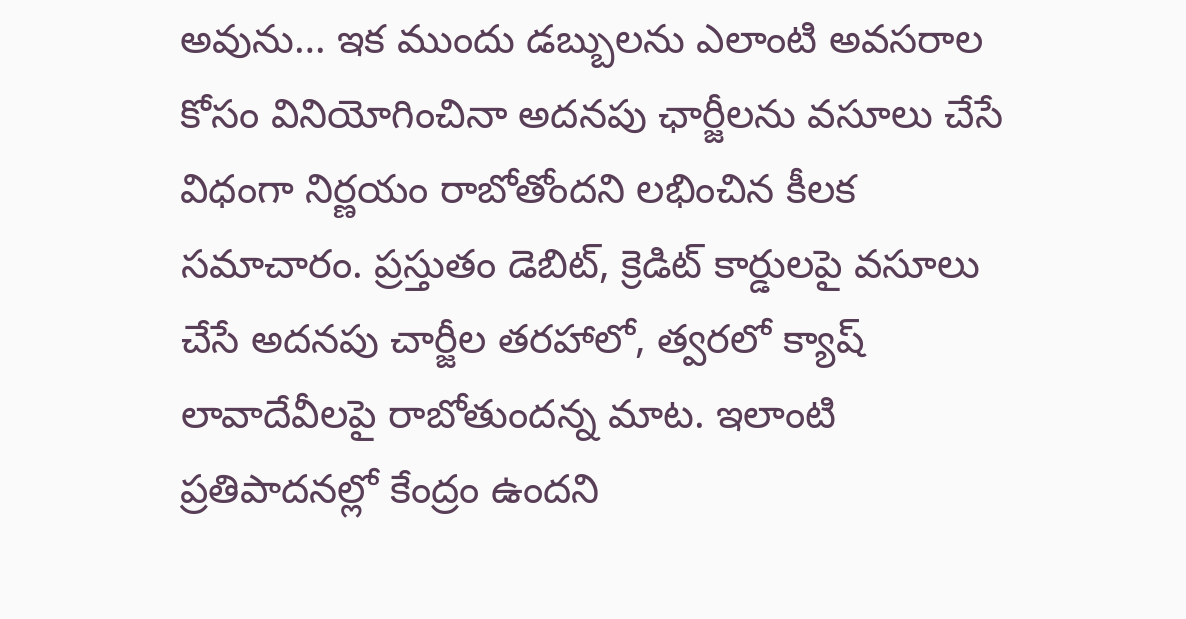అవును… ఇక ముందు డబ్బులను ఎలాంటి అవసరాల కోసం వినియోగించినా అదనపు ఛార్జీలను వసూలు చేసే విధంగా నిర్ణయం రాబోతోందని లభించిన కీలక సమాచారం. ప్రస్తుతం డెబిట్, క్రెడిట్ కార్డులపై వసూలు చేసే అదనపు చార్జీల తరహాలో, త్వరలో క్యాష్ లావాదేవీలపై రాబోతుందన్న మాట. ఇలాంటి ప్రతిపాదనల్లో కేంద్రం ఉందని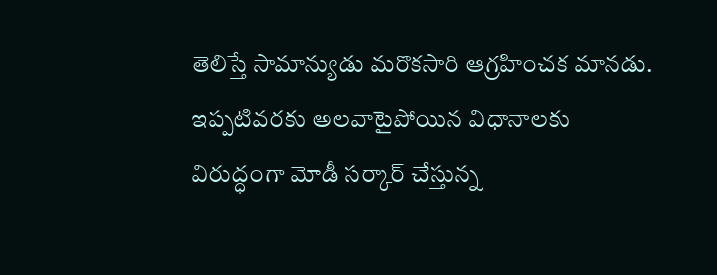తెలిస్తే సామాన్యుడు మరొకసారి ఆగ్రహించక మానడు. ఇప్పటివరకు అలవాటైపోయిన విధానాలకు విరుద్ధంగా మోడీ సర్కార్ చేస్తున్న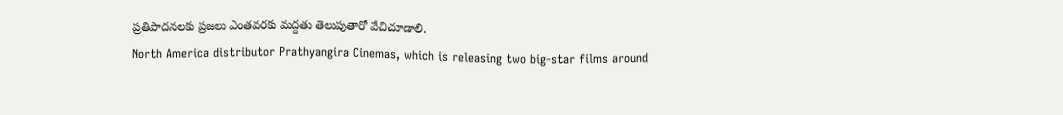ప్రతిపాదనలకు ప్రజలు ఎంతవరకు మద్దతు తెలుపుతారో వేచిచూడాలి.
North America distributor Prathyangira Cinemas, which is releasing two big-star films around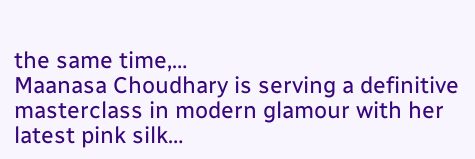the same time,…
Maanasa Choudhary is serving a definitive masterclass in modern glamour with her latest pink silk…